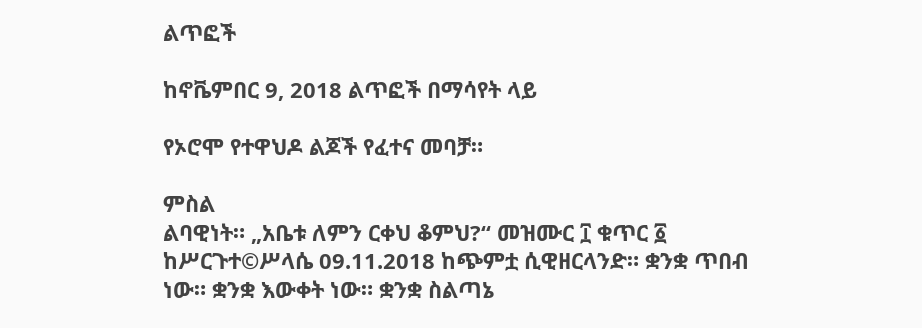ልጥፎች

ከኖቬምበር 9, 2018 ልጥፎች በማሳየት ላይ

የኦሮሞ የተዋህዶ ልጆች የፈተና መባቻ።

ምስል
ልባዊነት። „አቤቱ ለምን ርቀህ ቆምህ?“ መዝሙር ፲ ቁጥር ፩ ከሥርጉተ©ሥላሴ 09.11.2018 ከጭምቷ ሲዊዘርላንድ። ቋንቋ ጥበብ ነው። ቋንቋ እውቀት ነው። ቋንቋ ስልጣኔ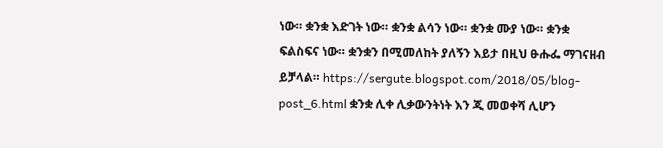ነው። ቋንቋ እድገት ነው። ቋንቋ ልሳን ነው። ቋንቋ ሙያ ነው። ቋንቋ ፍልስፍና ነው። ቋንቋን በሚመለከት ያለኝን እይታ በዚህ ፁሑፌ ማገናዘብ ይቻላል። https://sergute.blogspot.com/2018/05/blog-post_6.html ቋንቋ ሊቀ ሊቃውንትነት እን ጂ መወቀሻ ሊሆን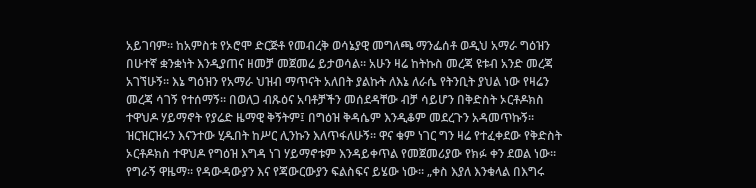አይገባም። ከአምስቱ የኦሮሞ ድርጅቶ የመብረቅ ወሳኔያዊ መግለጫ ማንፌሰቶ ወዲህ አማራ ግዕዝን በሁተኛ ቋንቋነት እንዲያጠና ዘመቻ መጀመሬ ይታወሳል። አሁን ዛሬ ከትኩስ መረጃ ዩቱብ አንድ መረጃ አገኘሁኝ። እኔ ግዕዝን የአማራ ህዝብ ማጥናት አለበት ያልኩት ለእኔ ለራሴ የትንቢት ያህል ነው የዛሬን መረጃ ሳገኝ የተሰማኝ። በወለጋ ብጹዕና አባቶቻችን መሰደዳቸው ብቻ ሳይሆን በቅድስት ኦርቶዶክስ ተዋህዶ ሃይማኖት የያሬድ ዜማዊ ቅኝትም፤ በግዕዝ ቅዳሴም እንዲቆም መደረጉን አዳመጥኩኝ። ዝርዝርዝሩን እናንተው ሂዱበት ከሥር ሊንኩን እለጥፋለሁኝ። ዋና ቁም ነገር ግን ዛሬ የተፈቀደው የቅድስት ኦርቶዶክስ ተዋህዶ የግዕዝ እግዳ ነገ ሃይማኖቱም እንዳይቀጥል የመጀመሪያው የክፉ ቀን ደወል ነው። የግራኝ ዋዜማ። የዳውዳውያን እና የጃውርውያን ፍልስፍና ይሄው ነው። „ቀስ እያለ እንቁላል በእግሩ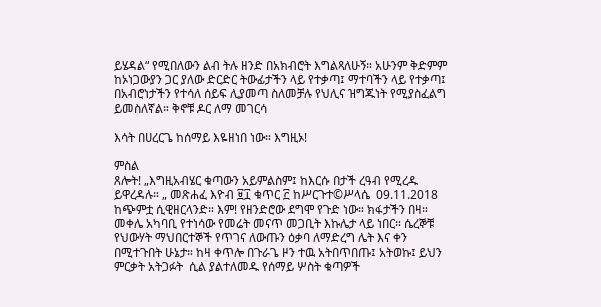ይሄዳል“ የሚበለውን ልብ ትሉ ዘንድ በአክብሮት እግልጻለሁኝ። አሁንም ቅድምም ከኦነጋውያን ጋር ያለው ድርድር ትውፊታችን ላይ የተቃጣ፤ ማተባችን ላይ የተቃጣ፤ በአብሮነታችን የተሳለ ሰይፍ ሊያመጣ ስለመቻሉ የህሊና ዝግጁነት የሚያስፈልግ ይመስለኛል። ቅኖቹ ዶር ለማ መገርሳ

እሳት በሀረርጌ ከሰማይ እዬዘነበ ነው። እግዚኦ!

ምስል
ጸሎት! „እግዚአብሄር ቁጣውን አይምልስም፤ ከእርሱ በታች ረዓብ የሚረዱ ይዋረዳሉ። „ መጽሐፈ እዮብ ፱፲ ቁጥር ፫ ከሥርጉተ©ሥላሴ  09.11.2018 ከጭምቷ ሲዊዘርላንድ። እም! የዘንድሮው ደግሞ የጉድ ነው። ክፋታችን በዛ። መቀሌ አካባቢ የተነሳው የመሬት መናጥ መጋቢት እኩሌታ ላይ ነበር። ሴረኞቹ የህውሃት ማህበርተኞች የጥገና ለውጡን ዕቃባ ለማድረግ ሌት እና ቀን በሚተጉበት ሁኔታ። ከዛ ቀጥሎ በጉራጌ ዞን ተዉ አትበጥበጡ፤ አትወኩ፤ ይህን ምርቃት አትጋፉት  ሲል ያልተለመዱ የሰማይ ሦስት ቁጣዎች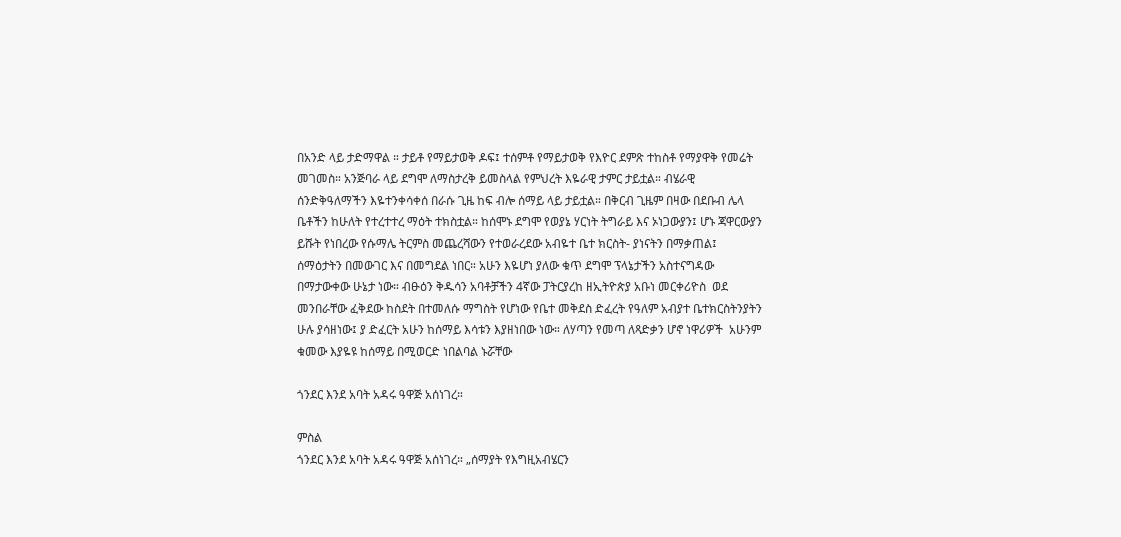በአንድ ላይ ታድማዋል ። ታይቶ የማይታወቅ ዶፍ፤ ተሰምቶ የማይታወቅ የእዮር ደምጽ ተከስቶ የማያዋቅ የመሬት መገመስ። አንጅባራ ላይ ደግሞ ለማስታረቅ ይመስላል የምህረት እዬራዊ ታምር ታይቷል። ብሄራዊ ሰንድቅዓለማችን እዬተንቀሳቀሰ በራሱ ጊዜ ከፍ ብሎ ሰማይ ላይ ታይቷል። በቅርብ ጊዜም በዛው በደቡብ ሌላ ቤቶችን ከሁለት የተረተተረ ማዕት ተክስቷል። ከሰሞኑ ደግሞ የወያኔ ሃርነት ትግራይ እና ኦነጋውያን፤ ሆኑ ጃዋርውያን ይሹት የነበረው የሱማሌ ትርምስ መጨረሻውን የተወራረደው አብዬተ ቤተ ክርስት- ያነናትን በማቃጠል፤ ሰማዕታትን በመውገር እና በመግደል ነበር። አሁን እዬሆነ ያለው ቁጥ ደግሞ ፕላኔታችን አስተናግዳው በማታውቀው ሁኔታ ነው። ብፁዕን ቅዱሳን አባቶቻችን 4ኛው ፓትርያረከ ዘኢትዮጵያ አቡነ መርቀሪዮስ  ወደ መንበራቸው ፈቅደው ከስደት በተመለሱ ማግስት የሆነው የቤተ መቅደስ ድፈረት የዓለም አብያተ ቤተክርስትንያትን ሁሉ ያሳዘነው፤ ያ ድፈርት አሁን ከሰማይ እሳቱን እያዘነበው ነው። ለሃጣን የመጣ ለጻድቃን ሆኖ ነዋሪዎች  አሁንም ቁመው እያዬዩ ከሰማይ በሚወርድ ነበልባል ኑሯቸው

ጎንደር እንደ አባት አዳሩ ዓዋጅ አሰነገረ።

ምስል
ጎንደር እንደ አባት አዳሩ ዓዋጅ አሰነገረ። „ሰማያት የእግዚአብሄርን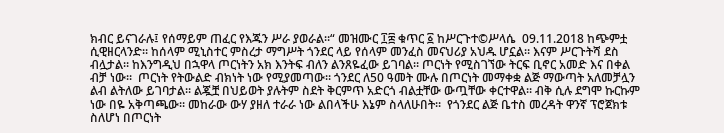ክብር ይናገራሉ፤ የሰማይም ጠፈር የእጁን ሥራ ያወራል።“ መዝሙር ፲፰ ቁጥር ፩ ከሥርጉተ©ሥላሴ  09.11.2018 ከጭምቷ ሲዊዘርላንድ። ከሰላም ሚኒስተር ምስረታ ማግሥት ጎንደር ላይ የሰላም መንፈስ መናህሪያ አህዱ ሆኗል። እናም ሥርጉትሻ ደስ ብሏታል። ከእንግዲህ በኋዋላ ጦርነትን አክ እንትፍ ብለን ልንጸዬፈው ይገባል። ጦርነት የሚስገኘው ትርፍ ቢኖር አመድ እና በቀል ብቻ ነው።  ጦርነት የትውልድ ብክነት ነው የሚያመጣው። ጎንደር ለ50 ዓመት ሙሉ በጦርነት መማቀቋ ልጅ ማውጣት አለመቻሏን ልብ ልትለው ይገባታል። ልጇቿ በህይወት ያሉትም ስደት ቅርምጥ አድርጎ ብልቷቸው ውጧቸው ቀርተዋል። ብቅ ሲሉ ደግሞ ኩርኩም ነው በዬ አቅጣጫው። መከራው ውሃ ያዘለ ተራራ ነው ልበላችሁ እኔም ስላለሁበት።  የጎንደር ልጅ ቤተስ መረዳት ዋንኛ ፕሮጀክቱ ስለሆነ በጦርነት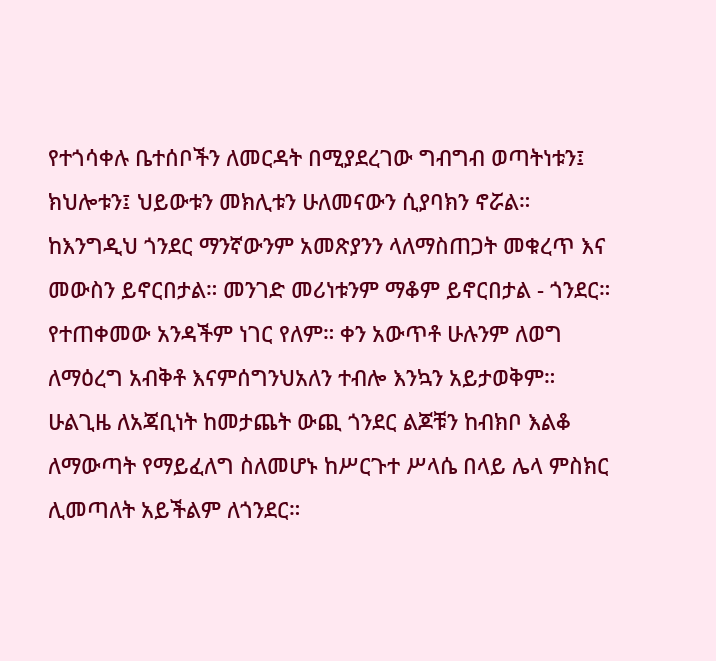የተጎሳቀሉ ቤተሰቦችን ለመርዳት በሚያደረገው ግብግብ ወጣትነቱን፤ ክህሎቱን፤ ህይውቱን መክሊቱን ሁለመናውን ሲያባክን ኖሯል። ከእንግዲህ ጎንደር ማንኛውንም አመጽያንን ላለማስጠጋት መቁረጥ እና መውስን ይኖርበታል። መንገድ መሪነቱንም ማቆም ይኖርበታል - ጎንደር። የተጠቀመው አንዳችም ነገር የለም። ቀን አውጥቶ ሁሉንም ለወግ ለማዕረግ አብቅቶ እናምሰግንህአለን ተብሎ እንኳን አይታወቅም። ሁልጊዜ ለአጃቢነት ከመታጨት ውጪ ጎንደር ልጆቹን ከብክቦ እልቆ ለማውጣት የማይፈለግ ስለመሆኑ ከሥርጉተ ሥላሴ በላይ ሌላ ምስክር ሊመጣለት አይችልም ለጎንደር።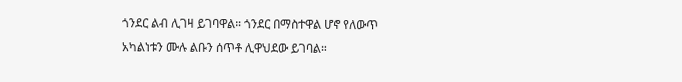ጎንደር ልብ ሊገዛ ይገባዋል። ጎንደር በማስተዋል ሆኖ የለውጥ አካልነቱን ሙሉ ልቡን ሰጥቶ ሊዋህደው ይገባል።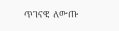ጥገናዊ  ለውጡ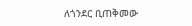ለጎንደር ቢጠቅመው